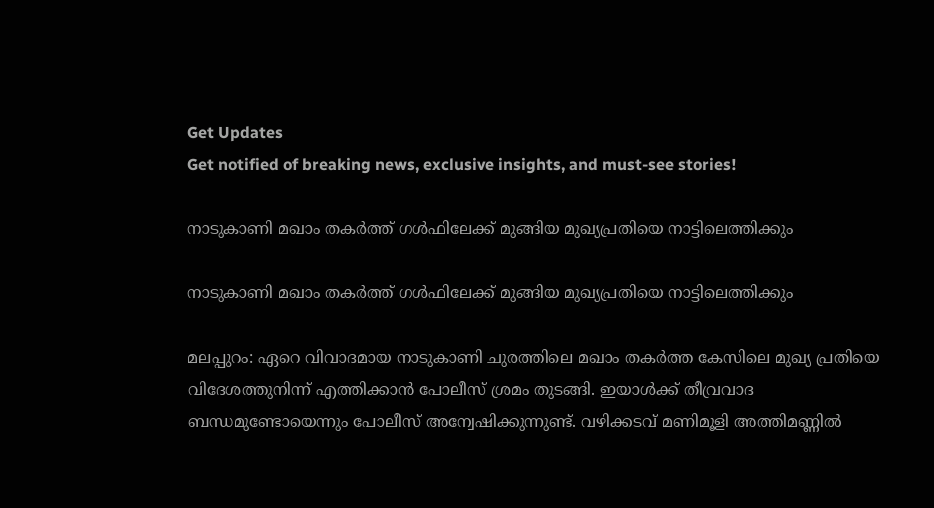Get Updates
Get notified of breaking news, exclusive insights, and must-see stories!

നാടുകാണി മഖാം തകര്‍ത്ത് ഗള്‍ഫിലേക്ക് മുങ്ങിയ മുഖ്യപ്രതിയെ നാട്ടിലെത്തിക്കും

നാടുകാണി മഖാം തകര്‍ത്ത് ഗള്‍ഫിലേക്ക് മുങ്ങിയ മുഖ്യപ്രതിയെ നാട്ടിലെത്തിക്കും

മലപ്പുറം: ഏറെ വിവാദമായ നാടുകാണി ചുരത്തിലെ മഖാം തകര്‍ത്ത കേസിലെ മുഖ്യ പ്രതിയെ വിദേശത്തുനിന്ന് എത്തിക്കാന്‍ പോലീസ് ശ്രമം തുടങ്ങി. ഇയാള്‍ക്ക് തീവ്രവാദ ബന്ധമുണ്ടോയെന്നും പോലീസ് അന്വേഷിക്കുന്നുണ്ട്. വഴിക്കടവ് മണിമൂളി അത്തിമണ്ണില്‍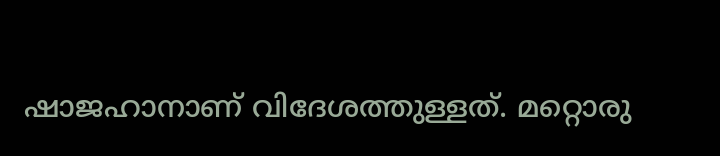ഷാജഹാനാണ് വിദേശത്തുള്ളത്. മറ്റൊരു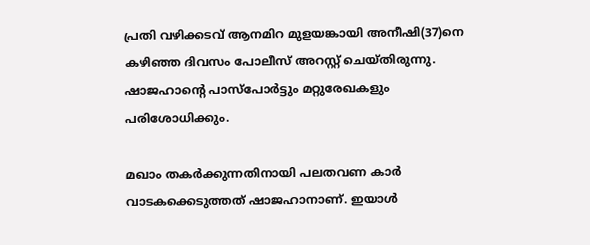പ്രതി വഴിക്കടവ് ആനമിറ മുളയങ്കായി അനീഷി(37)നെ കഴിഞ്ഞ ദിവസം പോലീസ് അറസ്റ്റ് ചെയ്തിരുന്നു. ഷാജഹാന്റെ പാസ്‌പോര്‍ട്ടും മറ്റുരേഖകളും പരിശോധിക്കും.

മഖാം തകര്‍ക്കുന്നതിനായി പലതവണ കാര്‍ വാടകക്കെടുത്തത് ഷാജഹാനാണ്. ഇയാള്‍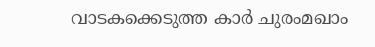വാടകക്കെടുത്ത കാര്‍ ചുരംമഖാം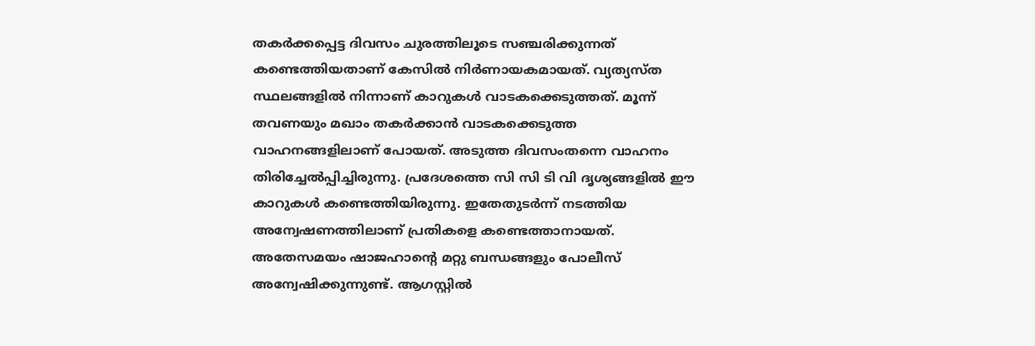തകര്‍ക്കപ്പെട്ട ദിവസം ചുരത്തിലൂടെ സഞ്ചരിക്കുന്നത് കണ്ടെത്തിയതാണ് കേസില്‍ നിര്‍ണായകമായത്. വ്യത്യസ്ത സ്ഥലങ്ങളില്‍ നിന്നാണ് കാറുകള്‍ വാടകക്കെടുത്തത്. മൂന്ന് തവണയും മഖാം തകര്‍ക്കാന്‍ വാടകക്കെടുത്ത വാഹനങ്ങളിലാണ് പോയത്. അടുത്ത ദിവസംതന്നെ വാഹനം തിരിച്ചേല്‍പ്പിച്ചിരുന്നു. പ്രദേശത്തെ സി സി ടി വി ദൃശ്യങ്ങളില്‍ ഈ കാറുകള്‍ കണ്ടെത്തിയിരുന്നു. ഇതേതുടര്‍ന്ന് നടത്തിയ അന്വേഷണത്തിലാണ് പ്രതികളെ കണ്ടെത്താനായത്. അതേസമയം ഷാജഹാന്റെ മറ്റു ബന്ധങ്ങളും പോലീസ് അന്വേഷിക്കുന്നുണ്ട്. ആഗസ്റ്റില്‍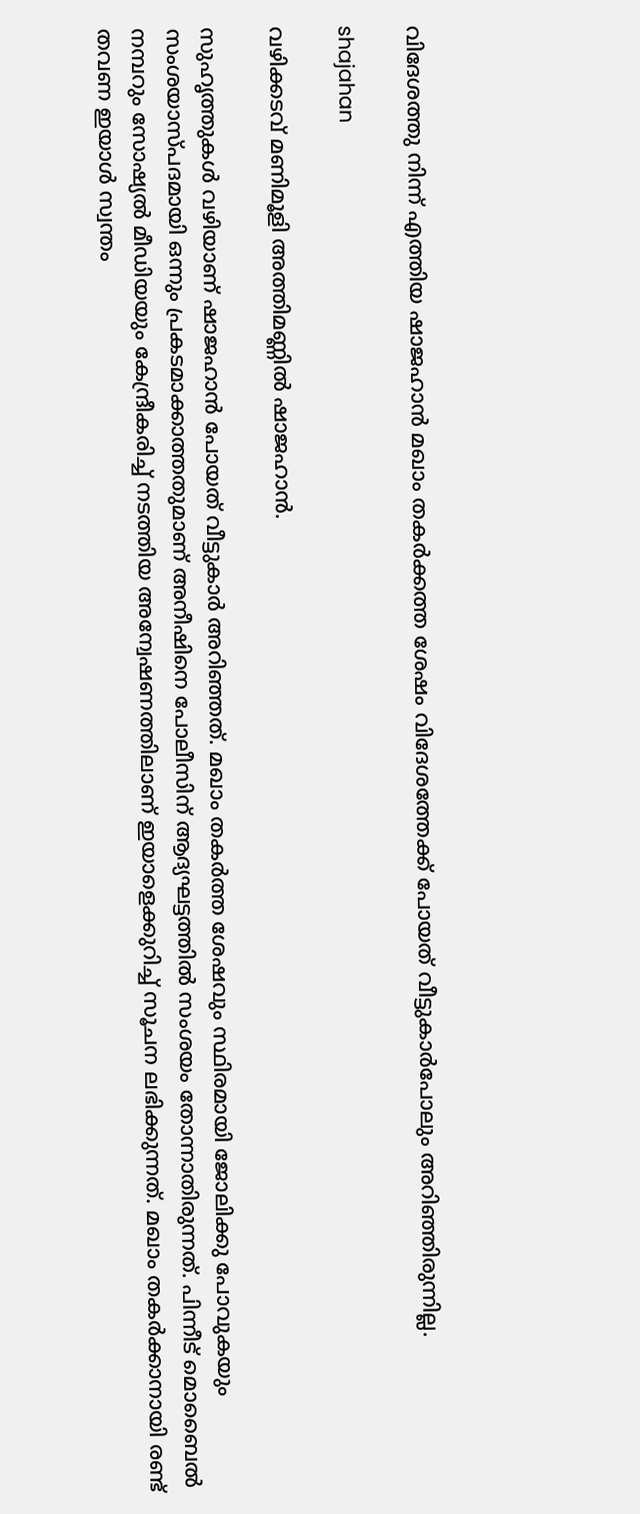വിദേശത്തു നിന്ന് എത്തിയ ഷാജഹാന്‍ മഖാം തകര്‍ക്കത്ത ശേഷം വിദേശത്തേക്ക് പോയത് വീട്ടുകാര്‍പോലും അറിഞ്ഞിരുന്നില്ല.

shajahan

വഴിക്കടവ് മണിമൂളി അത്തിമണ്ണില്‍ ഷാജഹാന്‍.

സുഹൃത്തുകള്‍ വഴിയാണ് ഷാജഹാന്‍ പോയത് വീട്ടുകാര്‍ അറിഞ്ഞത്. മഖാം തകര്‍ത്ത ശേഷവും സ്ഥിരമായി ജോലിക്കു പോവുകയും സംശയാസ്പദമായി ഒന്നും പ്രകടമാക്കാത്തതുമാണ് അനീഷിനെ പോലീസിന് ആദ്യഘട്ടത്തില്‍ സംശയം തോന്നാതിരുന്നത്. പിന്നീട് മൊബൈല്‍ നമ്പറും സോഷ്യല്‍ മീഡിയയും കേന്ദ്രീകരിച്ച് നടത്തിയ അന്വേഷണത്തിലാണ് ഇയാളെക്കുറിച്ച് സൂചന ലഭിക്കുന്നത്. മഖാം തകര്‍ക്കാനായി രണ്ട് തവണ ഇയാള്‍ സ്വന്തം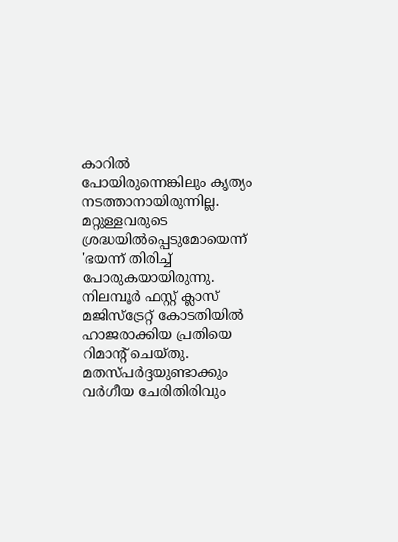കാറില്‍ പോയിരുന്നെങ്കിലും കൃത്യം നടത്താനായിരുന്നില്ല. മറ്റുള്ളവരുടെ ശ്രദ്ധയില്‍പ്പെടുമോയെന്ന് 'ഭയന്ന് തിരിച്ച് പോരുകയായിരുന്നു. നിലമ്പൂര്‍ ഫസ്റ്റ് ക്ലാസ് മജിസ്‌ട്രേറ്റ് കോടതിയില്‍ ഹാജരാക്കിയ പ്രതിയെ റിമാന്റ് ചെയ്തു. മതസ്പര്‍ദ്ദയുണ്ടാക്കും വര്‍ഗീയ ചേരിതിരിവും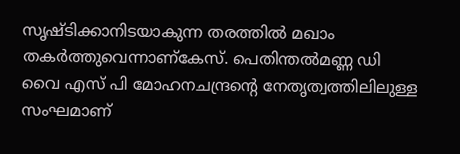സൃഷ്ടിക്കാനിടയാകുന്ന തരത്തില്‍ മഖാം തകര്‍ത്തുവെന്നാണ്‌കേസ്. പെതിന്തല്‍മണ്ണ ഡി വൈ എസ് പി മോഹനചന്ദ്രന്റെ നേതൃത്വത്തിലിലുള്ള സംഘമാണ്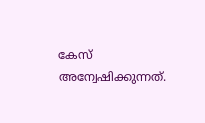കേസ് അന്വേഷിക്കുന്നത്.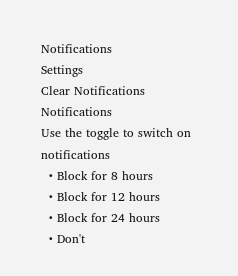Notifications
Settings
Clear Notifications
Notifications
Use the toggle to switch on notifications
  • Block for 8 hours
  • Block for 12 hours
  • Block for 24 hours
  • Don't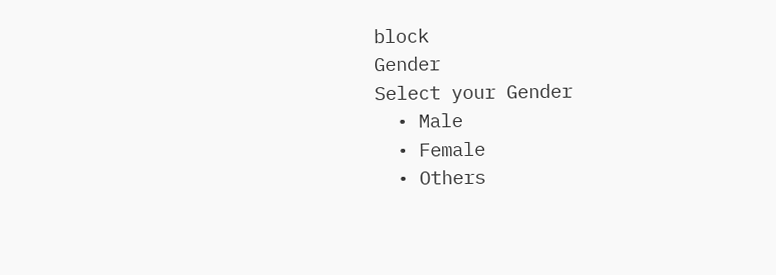block
Gender
Select your Gender
  • Male
  • Female
  • Others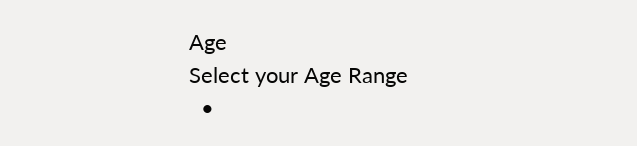Age
Select your Age Range
  •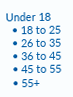Under 18
  • 18 to 25
  • 26 to 35
  • 36 to 45
  • 45 to 55
  • 55+